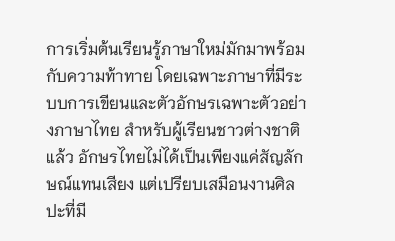การเริ่มต้นเรียนรู้ภาษาใหม่มักมาพร้อมกับความท้าทาย โดยเฉพาะภาษาที่มีระบบการเขียนและตัวอักษรเฉพาะตัวอย่างภาษาไทย สำหรับผู้เรียนชาวต่างชาติแล้ว อักษรไทยไม่ได้เป็นเพียงแค่สัญลักษณ์แทนเสียง แต่เปรียบเสมือนงานศิลปะที่มี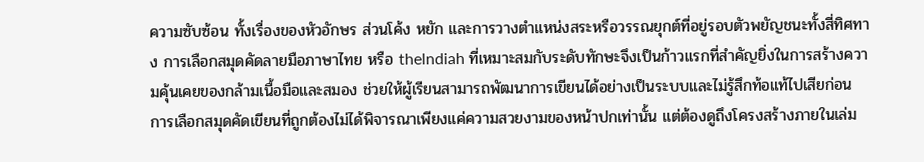ความซับซ้อน ทั้งเรื่องของหัวอักษร ส่วนโค้ง หยัก และการวางตำแหน่งสระหรือวรรณยุกต์ที่อยู่รอบตัวพยัญชนะทั้งสี่ทิศทาง การเลือกสมุดคัดลายมือภาษาไทย หรือ thelndiah ที่เหมาะสมกับระดับทักษะจึงเป็นก้าวแรกที่สำคัญยิ่งในการสร้างความคุ้นเคยของกล้ามเนื้อมือและสมอง ช่วยให้ผู้เรียนสามารถพัฒนาการเขียนได้อย่างเป็นระบบและไม่รู้สึกท้อแท้ไปเสียก่อน
การเลือกสมุดคัดเขียนที่ถูกต้องไม่ได้พิจารณาเพียงแค่ความสวยงามของหน้าปกเท่านั้น แต่ต้องดูถึงโครงสร้างภายในเล่ม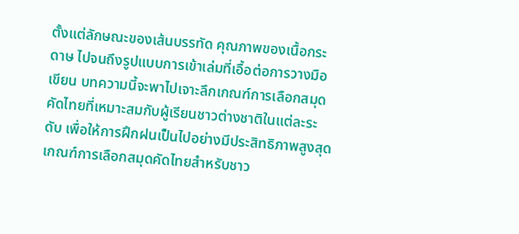ตั้งแต่ลักษณะของเส้นบรรทัด คุณภาพของเนื้อกระดาษ ไปจนถึงรูปแบบการเข้าเล่มที่เอื้อต่อการวางมือเขียน บทความนี้จะพาไปเจาะลึกเกณฑ์การเลือกสมุดคัดไทยที่เหมาะสมกับผู้เรียนชาวต่างชาติในแต่ละระดับ เพื่อให้การฝึกฝนเป็นไปอย่างมีประสิทธิภาพสูงสุด
เกณฑ์การเลือกสมุดคัดไทยสำหรับชาว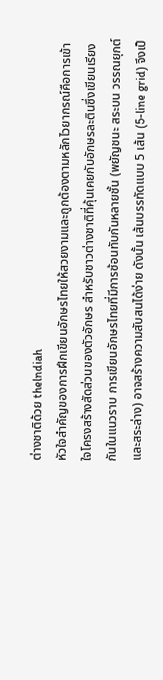ต่างชาติด้วย thelndiah
หัวใจสำคัญของการฝึกเขียนอักษรไทยให้สวยงามและถูกต้องตามหลักไวยากรณ์คือการเข้าใจโครงสร้างสัดส่วนของตัวอักษร สำหรับชาวต่างชาติที่คุ้นเคยกับอักษรละตินซึ่งเขียนเรียงกันในแนวราบ การเขียนอักษรไทยที่มีการซ้อนทับกันหลายชั้น (พยัญชนะ สระบน วรรณยุกต์ และสระล่าง) อาจสร้างความสับสนได้ง่าย ดังนั้น เส้นบรรทัดแบบ 5 เส้น (5-line grid) จึงเป็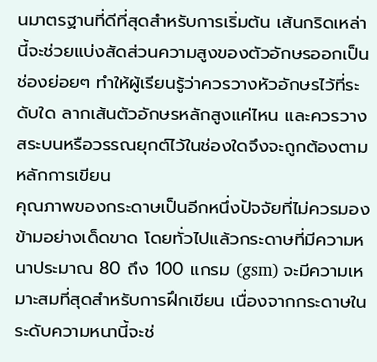นมาตรฐานที่ดีที่สุดสำหรับการเริ่มต้น เส้นกริดเหล่านี้จะช่วยแบ่งสัดส่วนความสูงของตัวอักษรออกเป็นช่องย่อยๆ ทำให้ผู้เรียนรู้ว่าควรวางหัวอักษรไว้ที่ระดับใด ลากเส้นตัวอักษรหลักสูงแค่ไหน และควรวางสระบนหรือวรรณยุกต์ไว้ในช่องใดจึงจะถูกต้องตามหลักการเขียน
คุณภาพของกระดาษเป็นอีกหนึ่งปัจจัยที่ไม่ควรมองข้ามอย่างเด็ดขาด โดยทั่วไปแล้วกระดาษที่มีความหนาประมาณ 80 ถึง 100 แกรม (gsm) จะมีความเหมาะสมที่สุดสำหรับการฝึกเขียน เนื่องจากกระดาษในระดับความหนานี้จะช่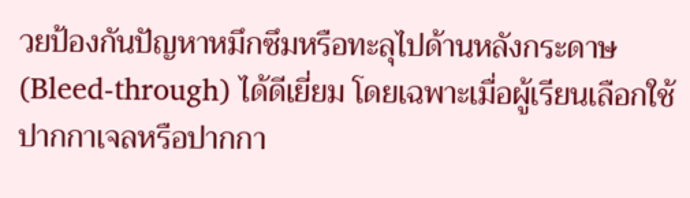วยป้องกันปัญหาหมึกซึมหรือทะลุไปด้านหลังกระดาษ (Bleed-through) ได้ดีเยี่ยม โดยเฉพาะเมื่อผู้เรียนเลือกใช้ปากกาเจลหรือปากกา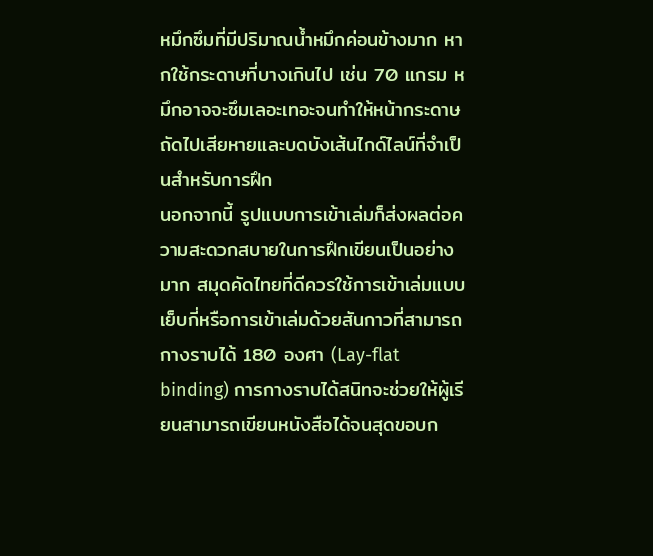หมึกซึมที่มีปริมาณน้ำหมึกค่อนข้างมาก หากใช้กระดาษที่บางเกินไป เช่น 70 แกรม หมึกอาจจะซึมเลอะเทอะจนทำให้หน้ากระดาษถัดไปเสียหายและบดบังเส้นไกด์ไลน์ที่จำเป็นสำหรับการฝึก
นอกจากนี้ รูปแบบการเข้าเล่มก็ส่งผลต่อความสะดวกสบายในการฝึกเขียนเป็นอย่างมาก สมุดคัดไทยที่ดีควรใช้การเข้าเล่มแบบเย็บกี่หรือการเข้าเล่มด้วยสันกาวที่สามารถกางราบได้ 180 องศา (Lay-flat binding) การกางราบได้สนิทจะช่วยให้ผู้เรียนสามารถเขียนหนังสือได้จนสุดขอบก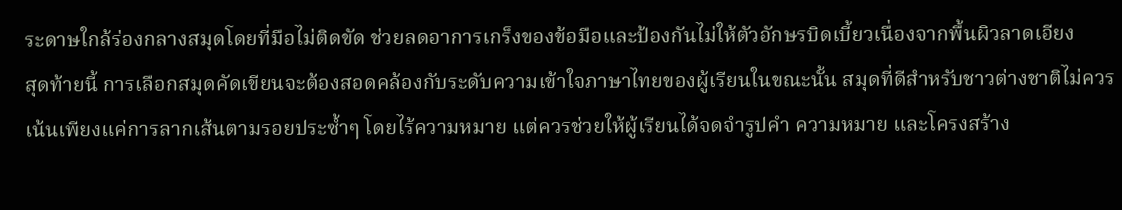ระดาษใกล้ร่องกลางสมุดโดยที่มือไม่ติดขัด ช่วยลดอาการเกร็งของข้อมือและป้องกันไม่ให้ตัวอักษรบิดเบี้ยวเนื่องจากพื้นผิวลาดเอียง
สุดท้ายนี้ การเลือกสมุดคัดเขียนจะต้องสอดคล้องกับระดับความเข้าใจภาษาไทยของผู้เรียนในขณะนั้น สมุดที่ดีสำหรับชาวต่างชาติไม่ควรเน้นเพียงแค่การลากเส้นตามรอยประซ้ำๆ โดยไร้ความหมาย แต่ควรช่วยให้ผู้เรียนได้จดจำรูปคำ ความหมาย และโครงสร้าง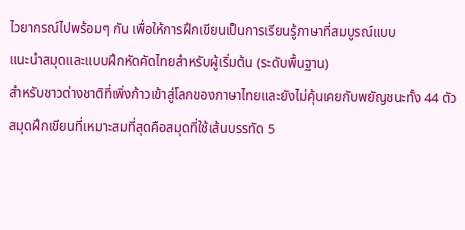ไวยากรณ์ไปพร้อมๆ กัน เพื่อให้การฝึกเขียนเป็นการเรียนรู้ภาษาที่สมบูรณ์แบบ
แนะนำสมุดและแบบฝึกหัดคัดไทยสำหรับผู้เริ่มต้น (ระดับพื้นฐาน)
สำหรับชาวต่างชาติที่เพิ่งก้าวเข้าสู่โลกของภาษาไทยและยังไม่คุ้นเคยกับพยัญชนะทั้ง 44 ตัว สมุดฝึกเขียนที่เหมาะสมที่สุดคือสมุดที่ใช้เส้นบรรทัด 5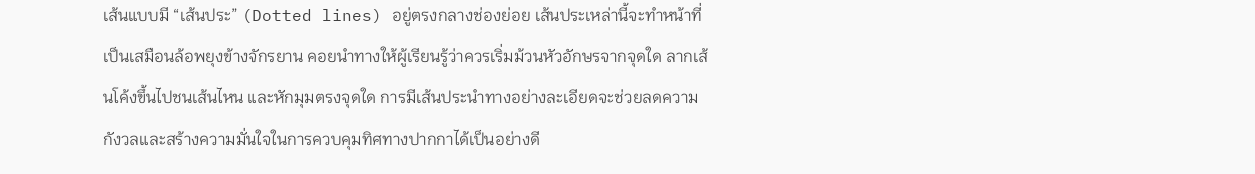เส้นแบบมี “เส้นประ” (Dotted lines) อยู่ตรงกลางช่องย่อย เส้นประเหล่านี้จะทำหน้าที่เป็นเสมือนล้อพยุงข้างจักรยาน คอยนำทางให้ผู้เรียนรู้ว่าควรเริ่มม้วนหัวอักษรจากจุดใด ลากเส้นโค้งขึ้นไปชนเส้นไหน และหักมุมตรงจุดใด การมีเส้นประนำทางอย่างละเอียดจะช่วยลดความกังวลและสร้างความมั่นใจในการควบคุมทิศทางปากกาได้เป็นอย่างดี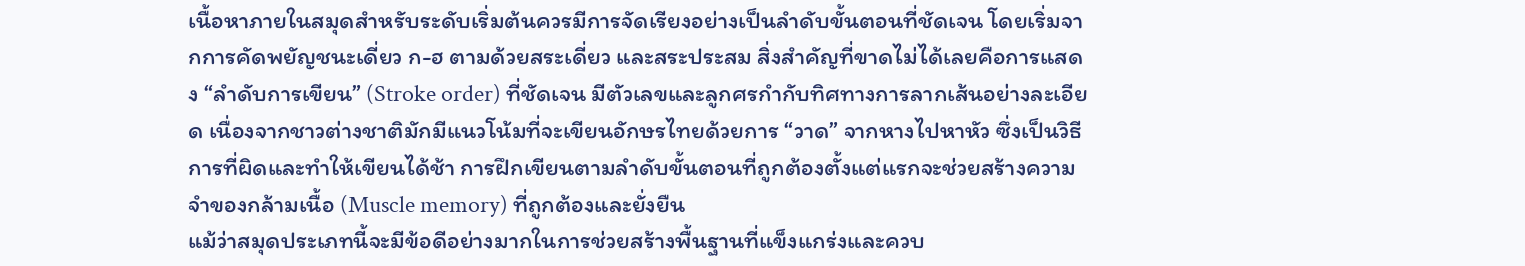เนื้อหาภายในสมุดสำหรับระดับเริ่มต้นควรมีการจัดเรียงอย่างเป็นลำดับขั้นตอนที่ชัดเจน โดยเริ่มจากการคัดพยัญชนะเดี่ยว ก-ฮ ตามด้วยสระเดี่ยว และสระประสม สิ่งสำคัญที่ขาดไม่ได้เลยคือการแสดง “ลำดับการเขียน” (Stroke order) ที่ชัดเจน มีตัวเลขและลูกศรกำกับทิศทางการลากเส้นอย่างละเอียด เนื่องจากชาวต่างชาติมักมีแนวโน้มที่จะเขียนอักษรไทยด้วยการ “วาด” จากหางไปหาหัว ซึ่งเป็นวิธีการที่ผิดและทำให้เขียนได้ช้า การฝึกเขียนตามลำดับขั้นตอนที่ถูกต้องตั้งแต่แรกจะช่วยสร้างความจำของกล้ามเนื้อ (Muscle memory) ที่ถูกต้องและยั่งยืน
แม้ว่าสมุดประเภทนี้จะมีข้อดีอย่างมากในการช่วยสร้างพื้นฐานที่แข็งแกร่งและควบ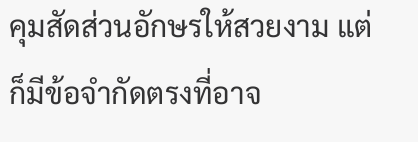คุมสัดส่วนอักษรให้สวยงาม แต่ก็มีข้อจำกัดตรงที่อาจ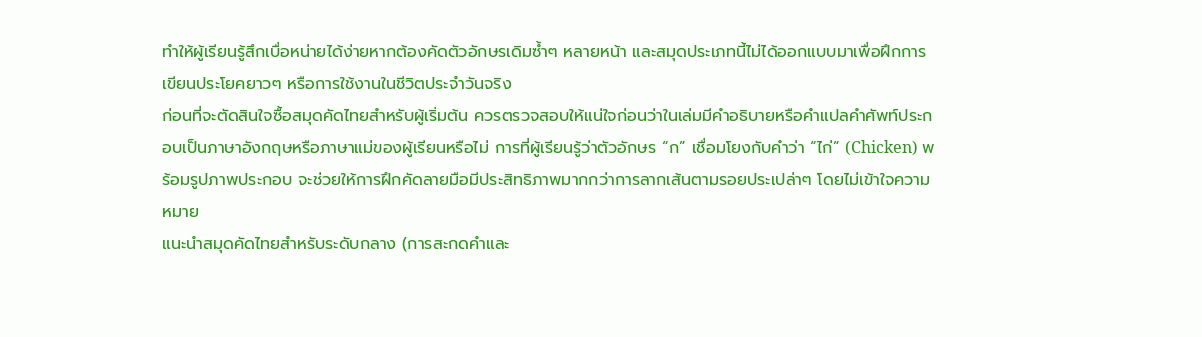ทำให้ผู้เรียนรู้สึกเบื่อหน่ายได้ง่ายหากต้องคัดตัวอักษรเดิมซ้ำๆ หลายหน้า และสมุดประเภทนี้ไม่ได้ออกแบบมาเพื่อฝึกการเขียนประโยคยาวๆ หรือการใช้งานในชีวิตประจำวันจริง
ก่อนที่จะตัดสินใจซื้อสมุดคัดไทยสำหรับผู้เริ่มต้น ควรตรวจสอบให้แน่ใจก่อนว่าในเล่มมีคำอธิบายหรือคำแปลคำศัพท์ประกอบเป็นภาษาอังกฤษหรือภาษาแม่ของผู้เรียนหรือไม่ การที่ผู้เรียนรู้ว่าตัวอักษร “ก” เชื่อมโยงกับคำว่า “ไก่” (Chicken) พร้อมรูปภาพประกอบ จะช่วยให้การฝึกคัดลายมือมีประสิทธิภาพมากกว่าการลากเส้นตามรอยประเปล่าๆ โดยไม่เข้าใจความหมาย
แนะนำสมุดคัดไทยสำหรับระดับกลาง (การสะกดคำและ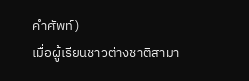คำศัพท์)
เมื่อผู้เรียนชาวต่างชาติสามา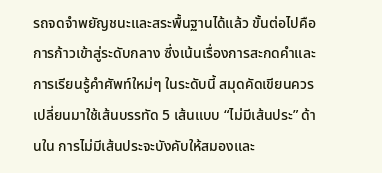รถจดจำพยัญชนะและสระพื้นฐานได้แล้ว ขั้นต่อไปคือการก้าวเข้าสู่ระดับกลาง ซึ่งเน้นเรื่องการสะกดคำและการเรียนรู้คำศัพท์ใหม่ๆ ในระดับนี้ สมุดคัดเขียนควรเปลี่ยนมาใช้เส้นบรรทัด 5 เส้นแบบ “ไม่มีเส้นประ” ด้านใน การไม่มีเส้นประจะบังคับให้สมองและ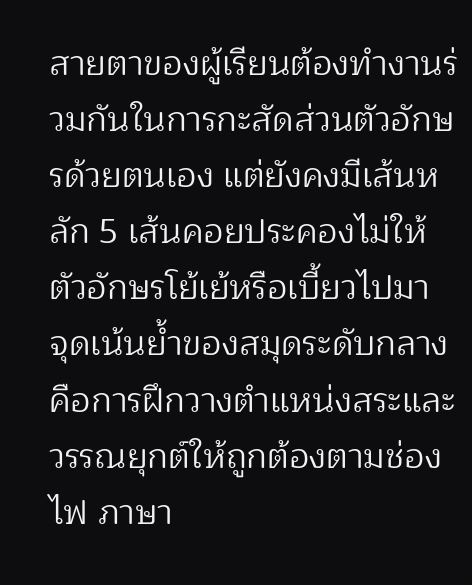สายตาของผู้เรียนต้องทำงานร่วมกันในการกะสัดส่วนตัวอักษรด้วยตนเอง แต่ยังคงมีเส้นหลัก 5 เส้นคอยประคองไม่ให้ตัวอักษรโย้เย้หรือเบี้ยวไปมา
จุดเน้นย้ำของสมุดระดับกลางคือการฝึกวางตำแหน่งสระและวรรณยุกต์ให้ถูกต้องตามช่องไฟ ภาษา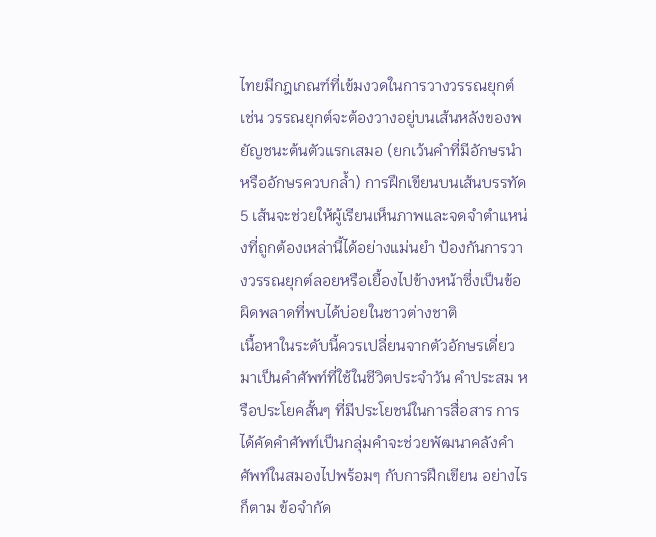ไทยมีกฎเกณฑ์ที่เข้มงวดในการวางวรรณยุกต์ เช่น วรรณยุกต์จะต้องวางอยู่บนเส้นหลังของพยัญชนะต้นตัวแรกเสมอ (ยกเว้นคำที่มีอักษรนำหรืออักษรควบกล้ำ) การฝึกเขียนบนเส้นบรรทัด 5 เส้นจะช่วยให้ผู้เรียนเห็นภาพและจดจำตำแหน่งที่ถูกต้องเหล่านี้ได้อย่างแม่นยำ ป้องกันการวางวรรณยุกต์ลอยหรือเยื้องไปข้างหน้าซึ่งเป็นข้อผิดพลาดที่พบได้บ่อยในชาวต่างชาติ
เนื้อหาในระดับนี้ควรเปลี่ยนจากตัวอักษรเดี่ยวมาเป็นคำศัพท์ที่ใช้ในชีวิตประจำวัน คำประสม หรือประโยคสั้นๆ ที่มีประโยชน์ในการสื่อสาร การได้คัดคำศัพท์เป็นกลุ่มคำจะช่วยพัฒนาคลังคำศัพท์ในสมองไปพร้อมๆ กับการฝึกเขียน อย่างไรก็ตาม ข้อจำกัด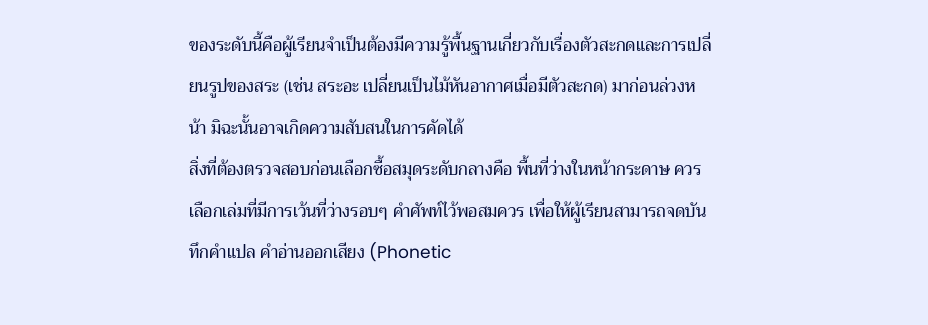ของระดับนี้คือผู้เรียนจำเป็นต้องมีความรู้พื้นฐานเกี่ยวกับเรื่องตัวสะกดและการเปลี่ยนรูปของสระ (เช่น สระอะ เปลี่ยนเป็นไม้หันอากาศเมื่อมีตัวสะกด) มาก่อนล่วงหน้า มิฉะนั้นอาจเกิดความสับสนในการคัดได้
สิ่งที่ต้องตรวจสอบก่อนเลือกซื้อสมุดระดับกลางคือ พื้นที่ว่างในหน้ากระดาษ ควรเลือกเล่มที่มีการเว้นที่ว่างรอบๆ คำศัพท์ไว้พอสมควร เพื่อให้ผู้เรียนสามารถจดบันทึกคำแปล คำอ่านออกเสียง (Phonetic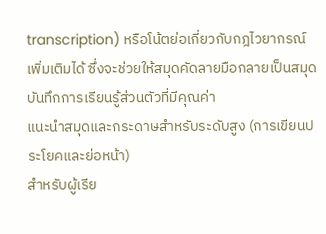transcription) หรือโน้ตย่อเกี่ยวกับกฎไวยากรณ์เพิ่มเติมได้ ซึ่งจะช่วยให้สมุดคัดลายมือกลายเป็นสมุดบันทึกการเรียนรู้ส่วนตัวที่มีคุณค่า
แนะนำสมุดและกระดาษสำหรับระดับสูง (การเขียนประโยคและย่อหน้า)
สำหรับผู้เรีย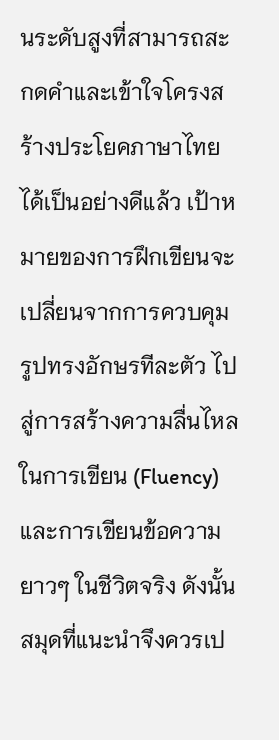นระดับสูงที่สามารถสะกดคำและเข้าใจโครงสร้างประโยคภาษาไทยได้เป็นอย่างดีแล้ว เป้าหมายของการฝึกเขียนจะเปลี่ยนจากการควบคุมรูปทรงอักษรทีละตัว ไปสู่การสร้างความลื่นไหลในการเขียน (Fluency) และการเขียนข้อความยาวๆ ในชีวิตจริง ดังนั้น สมุดที่แนะนำจึงควรเป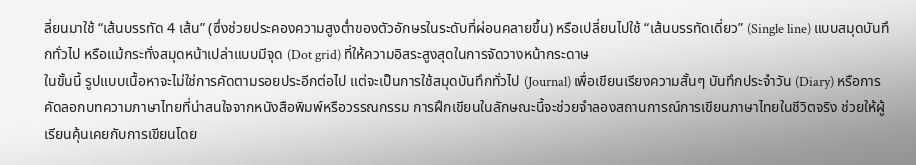ลี่ยนมาใช้ “เส้นบรรทัด 4 เส้น” (ซึ่งช่วยประคองความสูงต่ำของตัวอักษรในระดับที่ผ่อนคลายขึ้น) หรือเปลี่ยนไปใช้ “เส้นบรรทัดเดี่ยว” (Single line) แบบสมุดบันทึกทั่วไป หรือแม้กระทั่งสมุดหน้าเปล่าแบบมีจุด (Dot grid) ที่ให้ความอิสระสูงสุดในการจัดวางหน้ากระดาษ
ในขั้นนี้ รูปแบบเนื้อหาจะไม่ใช่การคัดตามรอยประอีกต่อไป แต่จะเป็นการใช้สมุดบันทึกทั่วไป (Journal) เพื่อเขียนเรียงความสั้นๆ บันทึกประจำวัน (Diary) หรือการคัดลอกบทความภาษาไทยที่น่าสนใจจากหนังสือพิมพ์หรือวรรณกรรม การฝึกเขียนในลักษณะนี้จะช่วยจำลองสถานการณ์การเขียนภาษาไทยในชีวิตจริง ช่วยให้ผู้เรียนคุ้นเคยกับการเขียนโดย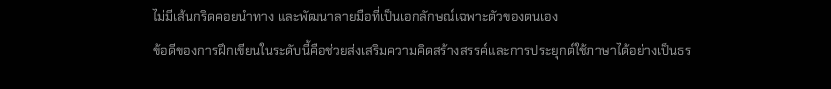ไม่มีเส้นกริดคอยนำทาง และพัฒนาลายมือที่เป็นเอกลักษณ์เฉพาะตัวของตนเอง
ข้อดีของการฝึกเขียนในระดับนี้คือช่วยส่งเสริมความคิดสร้างสรรค์และการประยุกต์ใช้ภาษาได้อย่างเป็นธร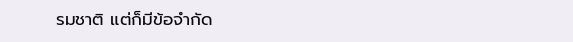รมชาติ แต่ก็มีข้อจำกัด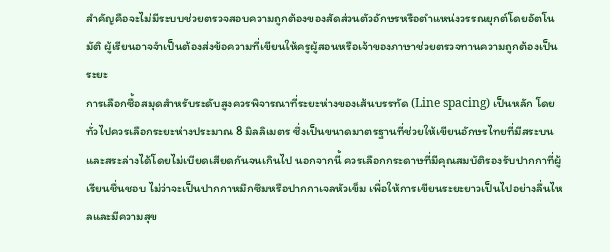สำคัญคือจะไม่มีระบบช่วยตรวจสอบความถูกต้องของสัดส่วนตัวอักษรหรือตำแหน่งวรรณยุกต์โดยอัตโนมัติ ผู้เรียนอาจจำเป็นต้องส่งข้อความที่เขียนให้ครูผู้สอนหรือเจ้าของภาษาช่วยตรวจทานความถูกต้องเป็นระยะ
การเลือกซื้อสมุดสำหรับระดับสูงควรพิจารณาที่ระยะห่างของเส้นบรรทัด (Line spacing) เป็นหลัก โดยทั่วไปควรเลือกระยะห่างประมาณ 8 มิลลิเมตร ซึ่งเป็นขนาดมาตรฐานที่ช่วยให้เขียนอักษรไทยที่มีสระบนและสระล่างได้โดยไม่เบียดเสียดกันจนเกินไป นอกจากนี้ ควรเลือกกระดาษที่มีคุณสมบัติรองรับปากกาที่ผู้เรียนชื่นชอบ ไม่ว่าจะเป็นปากกาหมึกซึมหรือปากกาเจลหัวเข็ม เพื่อให้การเขียนระยะยาวเป็นไปอย่างลื่นไหลและมีความสุข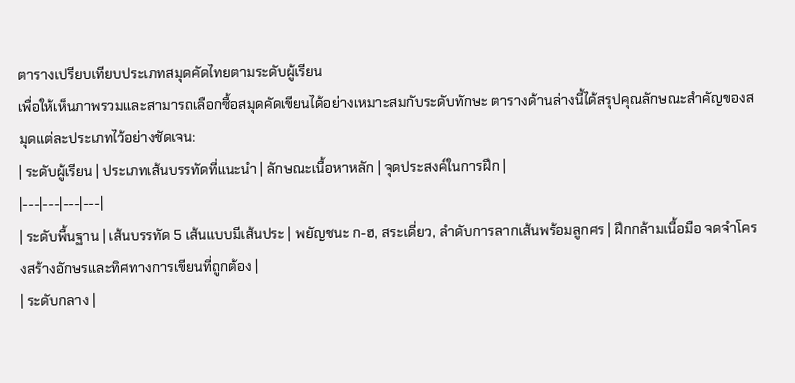ตารางเปรียบเทียบประเภทสมุดคัดไทยตามระดับผู้เรียน
เพื่อให้เห็นภาพรวมและสามารถเลือกซื้อสมุดคัดเขียนได้อย่างเหมาะสมกับระดับทักษะ ตารางด้านล่างนี้ได้สรุปคุณลักษณะสำคัญของสมุดแต่ละประเภทไว้อย่างชัดเจน:
| ระดับผู้เรียน | ประเภทเส้นบรรทัดที่แนะนำ | ลักษณะเนื้อหาหลัก | จุดประสงค์ในการฝึก |
|---|---|---|---|
| ระดับพื้นฐาน | เส้นบรรทัด 5 เส้นแบบมีเส้นประ | พยัญชนะ ก-ฮ, สระเดี่ยว, ลำดับการลากเส้นพร้อมลูกศร | ฝึกกล้ามเนื้อมือ จดจำโครงสร้างอักษรและทิศทางการเขียนที่ถูกต้อง |
| ระดับกลาง |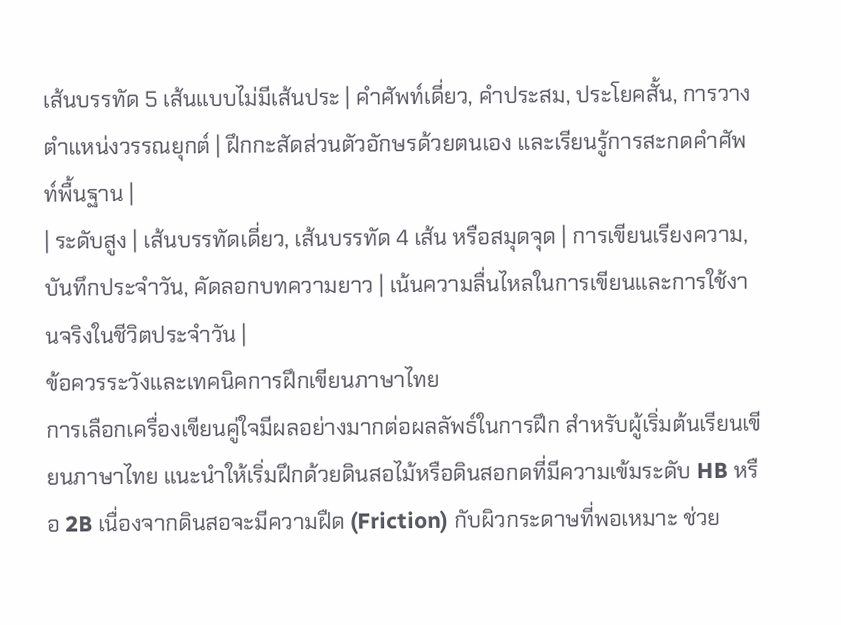เส้นบรรทัด 5 เส้นแบบไม่มีเส้นประ | คำศัพท์เดี่ยว, คำประสม, ประโยคสั้น, การวางตำแหน่งวรรณยุกต์ | ฝึกกะสัดส่วนตัวอักษรด้วยตนเอง และเรียนรู้การสะกดคำศัพท์พื้นฐาน |
| ระดับสูง | เส้นบรรทัดเดี่ยว, เส้นบรรทัด 4 เส้น หรือสมุดจุด | การเขียนเรียงความ, บันทึกประจำวัน, คัดลอกบทความยาว | เน้นความลื่นไหลในการเขียนและการใช้งานจริงในชีวิตประจำวัน |
ข้อควรระวังและเทคนิคการฝึกเขียนภาษาไทย
การเลือกเครื่องเขียนคู่ใจมีผลอย่างมากต่อผลลัพธ์ในการฝึก สำหรับผู้เริ่มต้นเรียนเขียนภาษาไทย แนะนำให้เริ่มฝึกด้วยดินสอไม้หรือดินสอกดที่มีความเข้มระดับ HB หรือ 2B เนื่องจากดินสอจะมีความฝืด (Friction) กับผิวกระดาษที่พอเหมาะ ช่วย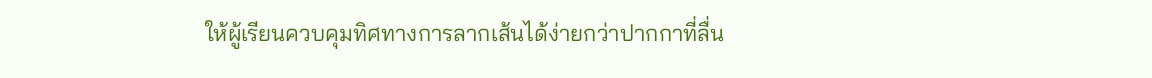ให้ผู้เรียนควบคุมทิศทางการลากเส้นได้ง่ายกว่าปากกาที่ลื่น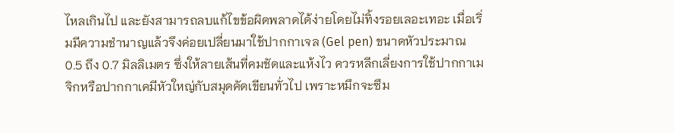ไหลเกินไป และยังสามารถลบแก้ไขข้อผิดพลาดได้ง่ายโดยไม่ทิ้งรอยเลอะเทอะ เมื่อเริ่มมีความชำนาญแล้วจึงค่อยเปลี่ยนมาใช้ปากกาเจล (Gel pen) ขนาดหัวประมาณ 0.5 ถึง 0.7 มิลลิเมตร ซึ่งให้ลายเส้นที่คมชัดและแห้งไว ควรหลีกเลี่ยงการใช้ปากกาเมจิกหรือปากกาเคมีหัวใหญ่กับสมุดคัดเขียนทั่วไป เพราะหมึกจะซึม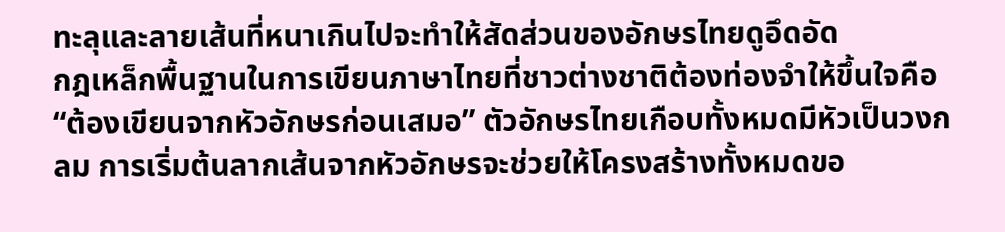ทะลุและลายเส้นที่หนาเกินไปจะทำให้สัดส่วนของอักษรไทยดูอึดอัด
กฎเหล็กพื้นฐานในการเขียนภาษาไทยที่ชาวต่างชาติต้องท่องจำให้ขึ้นใจคือ “ต้องเขียนจากหัวอักษรก่อนเสมอ” ตัวอักษรไทยเกือบทั้งหมดมีหัวเป็นวงกลม การเริ่มต้นลากเส้นจากหัวอักษรจะช่วยให้โครงสร้างทั้งหมดขอ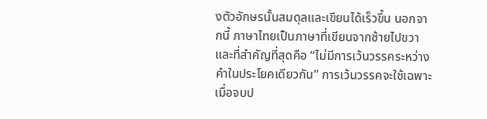งตัวอักษรนั้นสมดุลและเขียนได้เร็วขึ้น นอกจากนี้ ภาษาไทยเป็นภาษาที่เขียนจากซ้ายไปขวา และที่สำคัญที่สุดคือ “ไม่มีการเว้นวรรคระหว่างคำในประโยคเดียวกัน” การเว้นวรรคจะใช้เฉพาะเมื่อจบป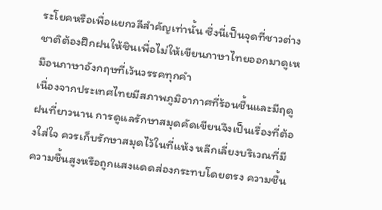ระโยคหรือเพื่อแยกวลีสำคัญเท่านั้น ซึ่งนี่เป็นจุดที่ชาวต่างชาติต้องฝึกฝนให้ชินเพื่อไม่ให้เขียนภาษาไทยออกมาดูเหมือนภาษาอังกฤษที่เว้นวรรคทุกคำ
เนื่องจากประเทศไทยมีสภาพภูมิอากาศที่ร้อนชื้นและมีฤดูฝนที่ยาวนาน การดูแลรักษาสมุดคัดเขียนจึงเป็นเรื่องที่ต้องใส่ใจ ควรเก็บรักษาสมุดไว้ในที่แห้ง หลีกเลี่ยงบริเวณที่มีความชื้นสูงหรือถูกแสงแดดส่องกระทบโดยตรง ความชื้น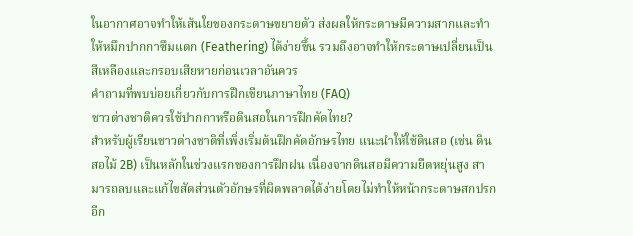ในอากาศอาจทำให้เส้นใยของกระดาษขยายตัว ส่งผลให้กระดาษมีความสากและทำให้หมึกปากกาซึมแตก (Feathering) ได้ง่ายขึ้น รวมถึงอาจทำให้กระดาษเปลี่ยนเป็นสีเหลืองและกรอบเสียหายก่อนเวลาอันควร
คำถามที่พบบ่อยเกี่ยวกับการฝึกเขียนภาษาไทย (FAQ)
ชาวต่างชาติควรใช้ปากกาหรือดินสอในการฝึกคัดไทย?
สำหรับผู้เรียนชาวต่างชาติที่เพิ่งเริ่มต้นฝึกคัดอักษรไทย แนะนำให้ใช้ดินสอ (เช่น ดินสอไม้ 2B) เป็นหลักในช่วงแรกของการฝึกฝน เนื่องจากดินสอมีความยืดหยุ่นสูง สามารถลบและแก้ไขสัดส่วนตัวอักษรที่ผิดพลาดได้ง่ายโดยไม่ทำให้หน้ากระดาษสกปรก อีก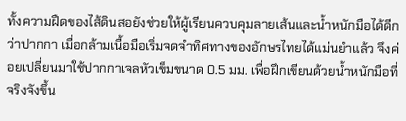ทั้งความฝืดของไส้ดินสอยังช่วยให้ผู้เรียนควบคุมลายเส้นและน้ำหนักมือได้ดีกว่าปากกา เมื่อกล้ามเนื้อมือเริ่มจดจำทิศทางของอักษรไทยได้แม่นยำแล้ว จึงค่อยเปลี่ยนมาใช้ปากกาเจลหัวเข็มขนาด 0.5 มม. เพื่อฝึกเขียนด้วยน้ำหนักมือที่จริงจังขึ้น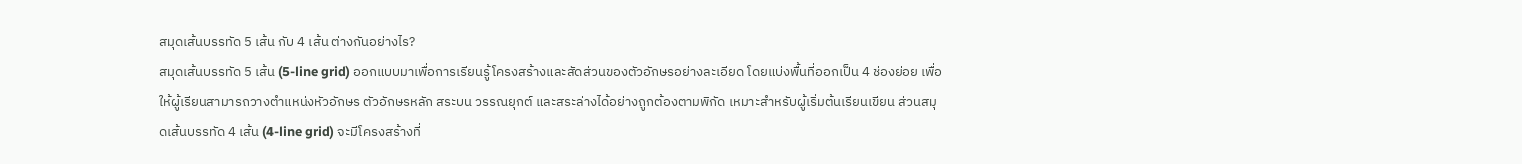สมุดเส้นบรรทัด 5 เส้น กับ 4 เส้น ต่างกันอย่างไร?
สมุดเส้นบรรทัด 5 เส้น (5-line grid) ออกแบบมาเพื่อการเรียนรู้โครงสร้างและสัดส่วนของตัวอักษรอย่างละเอียด โดยแบ่งพื้นที่ออกเป็น 4 ช่องย่อย เพื่อให้ผู้เรียนสามารถวางตำแหน่งหัวอักษร ตัวอักษรหลัก สระบน วรรณยุกต์ และสระล่างได้อย่างถูกต้องตามพิกัด เหมาะสำหรับผู้เริ่มต้นเรียนเขียน ส่วนสมุดเส้นบรรทัด 4 เส้น (4-line grid) จะมีโครงสร้างที่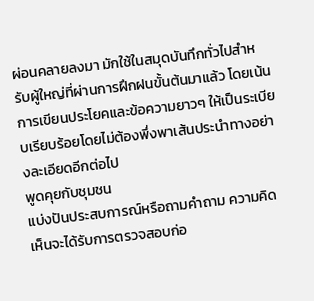ผ่อนคลายลงมา มักใช้ในสมุดบันทึกทั่วไปสำหรับผู้ใหญ่ที่ผ่านการฝึกฝนขั้นต้นมาแล้ว โดยเน้นการเขียนประโยคและข้อความยาวๆ ให้เป็นระเบียบเรียบร้อยโดยไม่ต้องพึ่งพาเส้นประนำทางอย่างละเอียดอีกต่อไป
พูดคุยกับชุมชน
แบ่งปันประสบการณ์หรือถามคำถาม ความคิดเห็นจะได้รับการตรวจสอบก่อ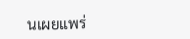นเผยแพร่